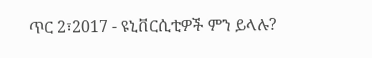ጥር 2፣2017 - ዩኒቨርሲቲዎች ምን ይላሉ?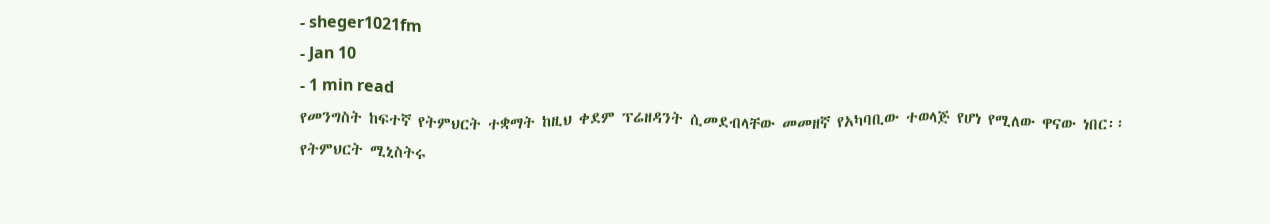- sheger1021fm
- Jan 10
- 1 min read
የመንግስት ከፍተኛ የትምህርት ተቋማት ከዚህ ቀደም ፕሬዘዳንት ሲመደብላቸው መመዘኛ የአካባቢው ተወላጅ የሆነ የሚለው ዋናው ነበር፡፡
የትምህርት ሚኒስትሩ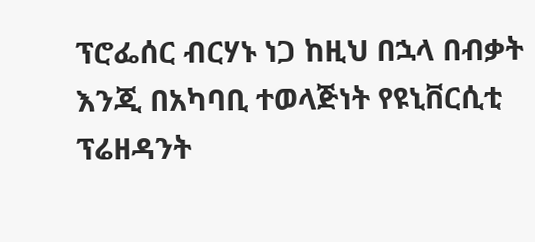ፕሮፌሰር ብርሃኑ ነጋ ከዚህ በኋላ በብቃት እንጂ በአካባቢ ተወላጅነት የዩኒቨርሲቲ ፕሬዘዳንት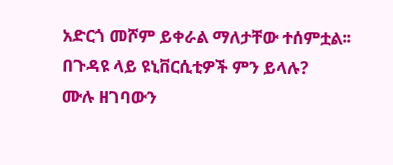አድርጎ መሾም ይቀራል ማለታቸው ተሰምቷል፡፡
በጉዳዩ ላይ ዩኒቨርሲቲዎች ምን ይላሉ?
ሙሉ ዘገባውን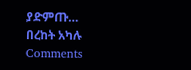ያድምጡ…
በረከት አካሉ
Comments